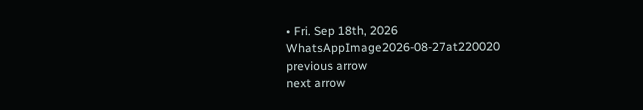• Fri. Sep 18th, 2026
WhatsAppImage2026-08-27at220020
previous arrow
next arrow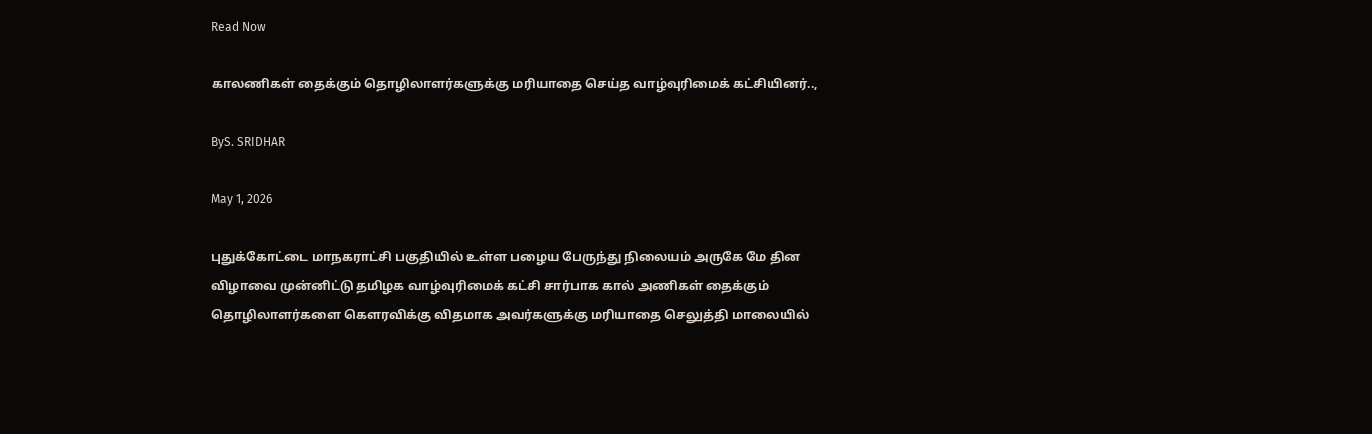Read Now

காலணிகள் தைக்கும் தொழிலாளர்களுக்கு மரியாதை செய்த வாழ்வுரிமைக் கட்சியினர்..,

ByS. SRIDHAR

May 1, 2026

புதுக்கோட்டை மாநகராட்சி பகுதியில் உள்ள பழைய பேருந்து நிலையம் அருகே மே தின விழாவை முன்னிட்டு தமிழக வாழ்வுரிமைக் கட்சி சார்பாக கால் அணிகள் தைக்கும் தொழிலாளர்களை கௌரவிக்கு விதமாக அவர்களுக்கு மரியாதை செலுத்தி மாலையில்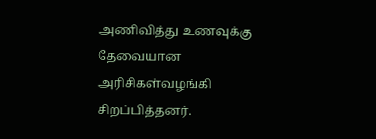அணிவித்து உணவுக்கு தேவையான அரிசிகள்வழங்கி சிறப்பித்தனர்.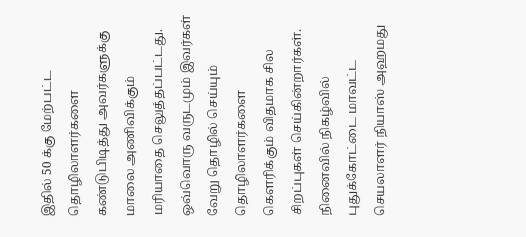இதில் 50 க்கு மேற்பட்ட தொழிலாளர்களை கண்டுபிடித்து அவர்களுக்கு மாலை அணிவிக்கும் மரியாதை செலுத்தப்பட்டது. ஒவ்வொரு வருடமும் இவர்கள் வேறு தொழில் செய்யும் தொழிலாளர்களை கௌரிக்கும் விதமாக சில சிறப்புகள் செய்கின்றார்கள். நினைவில் நிகழ்வில் புதுக்கோட்டை மாவட்ட செயலாளர் நியாஸ் அஹமது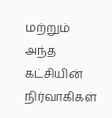மற்றும் அந்த கட்சியின் நிர்வாகிகள்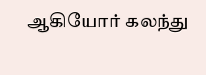ஆகியோர் கலந்து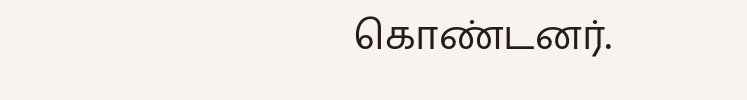கொண்டனர்.